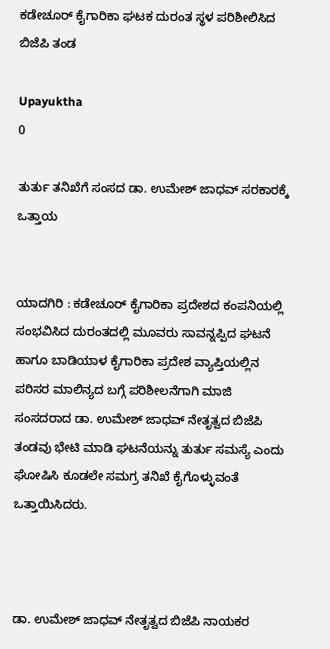ಕಡೇಚೂರ್ ಕೈಗಾರಿಕಾ ಘಟಕ ದುರಂತ ಸ್ಥಳ ಪರಿಶೀಲಿಸಿದ ಬಿಜೆಪಿ ತಂಡ

Upayuktha
0

ತುರ್ತು ತನಿಖೆಗೆ ಸಂಸದ ಡಾ. ಉಮೇಶ್ ಜಾಧವ್ ಸರಕಾರಕ್ಕೆ ಒತ್ತಾಯ


ಯಾದಗಿರಿ : ಕಡೇಚೂರ್ ಕೈಗಾರಿಕಾ ಪ್ರದೇಶದ ಕಂಪನಿಯಲ್ಲಿ ಸಂಭವಿಸಿದ ದುರಂತದಲ್ಲಿ ಮೂವರು ಸಾವನ್ನಪ್ಪಿದ ಘಟನೆ ಹಾಗೂ ಬಾಡಿಯಾಳ ಕೈಗಾರಿಕಾ ಪ್ರದೇಶ ವ್ಯಾಪ್ತಿಯಲ್ಲಿನ ಪರಿಸರ ಮಾಲಿನ್ಯದ ಬಗ್ಗೆ ಪರಿಶೀಲನೆಗಾಗಿ ಮಾಜಿ ಸಂಸದರಾದ ಡಾ. ಉಮೇಶ್ ಜಾಧವ್ ನೇತೃತ್ವದ ಬಿಜೆಪಿ ತಂಡವು ಭೇಟಿ ಮಾಡಿ ಘಟನೆಯನ್ನು ತುರ್ತು ಸಮಸ್ಯೆ ಎಂದು ಘೋಷಿಸಿ ಕೂಡಲೇ ಸಮಗ್ರ ತನಿಖೆ ಕೈಗೊಳ್ಳುವಂತೆ ಒತ್ತಾಯಿಸಿದರು.



ಡಾ. ಉಮೇಶ್ ಜಾಧವ್ ನೇತೃತ್ವದ ಬಿಜೆಪಿ ನಾಯಕರ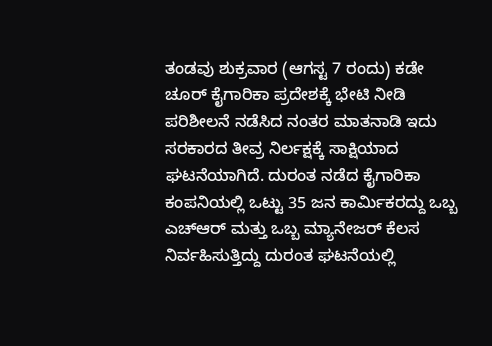ತಂಡವು ಶುಕ್ರವಾರ (ಆಗಸ್ಟ 7 ರಂದು) ಕಡೇ  ಚೂರ್ ಕೈಗಾರಿಕಾ ಪ್ರದೇಶಕ್ಕೆ ಭೇಟಿ ನೀಡಿ ಪರಿಶೀಲನೆ ನಡೆಸಿದ ನಂತರ ಮಾತನಾಡಿ ಇದು ಸರಕಾರದ ತೀವ್ರ ನಿರ್ಲಕ್ಷಕ್ಕೆ ಸಾಕ್ಷಿಯಾದ ಘಟನೆಯಾಗಿದೆ. ದುರಂತ ನಡೆದ ಕೈಗಾರಿಕಾ ಕಂಪನಿಯಲ್ಲಿ ಒಟ್ಟು 35 ಜನ ಕಾರ್ಮಿಕರದ್ದು ಒಬ್ಬ ಎಚ್ಆರ್ ಮತ್ತು ಒಬ್ಬ ಮ್ಯಾನೇಜರ್ ಕೆಲಸ ನಿರ್ವಹಿಸುತ್ತಿದ್ದು ದುರಂತ ಘಟನೆಯಲ್ಲಿ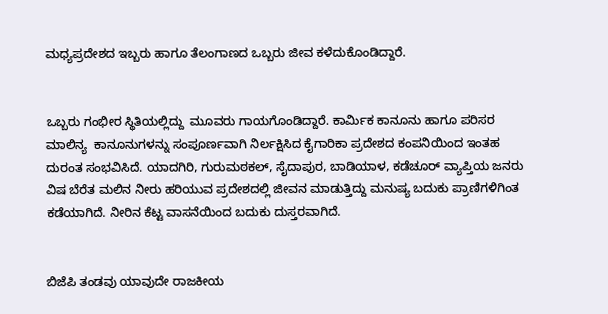ಮಧ್ಯಪ್ರದೇಶದ ಇಬ್ಬರು ಹಾಗೂ ತೆಲಂಗಾಣದ ಒಬ್ಬರು ಜೀವ ಕಳೆದುಕೊಂಡಿದ್ದಾರೆ.


ಒಬ್ಬರು ಗಂಭೀರ ಸ್ಥಿತಿಯಲ್ಲಿದ್ದು  ಮೂವರು ಗಾಯಗೊಂಡಿದ್ದಾರೆ. ಕಾರ್ಮಿಕ ಕಾನೂನು ಹಾಗೂ ಪರಿಸರ ಮಾಲಿನ್ಯ  ಕಾನೂನುಗಳನ್ನು ಸಂಪೂರ್ಣವಾಗಿ ನಿರ್ಲಕ್ಷಿಸಿದ ಕೈಗಾರಿಕಾ ಪ್ರದೇಶದ ಕಂಪನಿಯಿಂದ ಇಂತಹ ದುರಂತ ಸಂಭವಿಸಿದೆ. ಯಾದಗಿರಿ, ಗುರುಮಠಕಲ್, ಸೈದಾಪುರ, ಬಾಡಿಯಾಳ, ಕಡೆಚೂರ್ ವ್ಯಾಪ್ತಿಯ ಜನರು ವಿಷ ಬೆರೆತ ಮಲಿನ ನೀರು ಹರಿಯುವ ಪ್ರದೇಶದಲ್ಲಿ ಜೀವನ ಮಾಡುತ್ತಿದ್ದು ಮನುಷ್ಯ ಬದುಕು ಪ್ರಾಣಿಗಳಿಗಿಂತ ಕಡೆಯಾಗಿದೆ. ನೀರಿನ ಕೆಟ್ಟ ವಾಸನೆಯಿಂದ ಬದುಕು ದುಸ್ತರವಾಗಿದೆ.


ಬಿಜೆಪಿ ತಂಡವು ಯಾವುದೇ ರಾಜಕೀಯ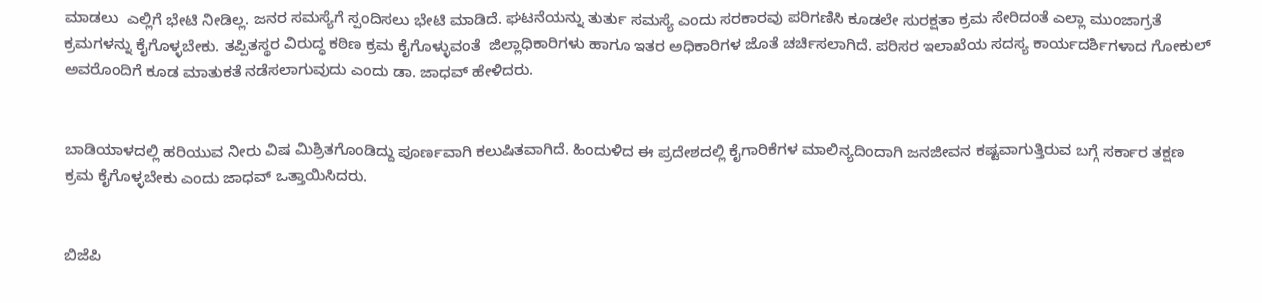ಮಾಡಲು  ಎಲ್ಲಿಗೆ ಭೇಟಿ ನೀಡಿಲ್ಲ. ಜನರ ಸಮಸ್ಯೆಗೆ ಸ್ಪಂದಿಸಲು ಭೇಟಿ ಮಾಡಿದೆ. ಘಟನೆಯನ್ನು ತುರ್ತು ಸಮಸ್ಯೆ ಎಂದು ಸರಕಾರವು ಪರಿಗಣಿಸಿ ಕೂಡಲೇ ಸುರಕ್ಷತಾ ಕ್ರಮ ಸೇರಿದಂತೆ ಎಲ್ಲಾ ಮುಂಜಾಗ್ರತೆ ಕ್ರಮಗಳನ್ನು ಕೈಗೊಳ್ಳಬೇಕು. ತಪ್ಪಿತಸ್ಥರ ವಿರುದ್ಧ ಕಠಿಣ ಕ್ರಮ ಕೈಗೊಳ್ಳುವಂತೆ  ಜಿಲ್ಲಾಧಿಕಾರಿಗಳು ಹಾಗೂ ಇತರ ಅಧಿಕಾರಿಗಳ ಜೊತೆ ಚರ್ಚಿಸಲಾಗಿದೆ. ಪರಿಸರ ಇಲಾಖೆಯ ಸದಸ್ಯ ಕಾರ್ಯದರ್ಶಿಗಳಾದ ಗೋಕುಲ್ ಅವರೊಂದಿಗೆ ಕೂಡ ಮಾತುಕತೆ ನಡೆಸಲಾಗುವುದು ಎಂದು ಡಾ. ಜಾಧವ್ ಹೇಳಿದರು.


ಬಾಡಿಯಾಳದಲ್ಲಿ ಹರಿಯುವ ನೀರು ವಿಷ ಮಿಶ್ರಿತಗೊಂಡಿದ್ದು ಪೂರ್ಣವಾಗಿ ಕಲುಷಿತವಾಗಿದೆ. ಹಿಂದುಳಿದ ಈ ಪ್ರದೇಶದಲ್ಲಿ ಕೈಗಾರಿಕೆಗಳ ಮಾಲಿನ್ಯದಿಂದಾಗಿ ಜನಜೀವನ ಕಷ್ಟವಾಗುತ್ತಿರುವ ಬಗ್ಗೆ ಸರ್ಕಾರ ತಕ್ಷಣ ಕ್ರಮ ಕೈಗೊಳ್ಳಬೇಕು ಎಂದು ಜಾಧವ್ ಒತ್ತಾಯಿಸಿದರು.


ಬಿಜೆಪಿ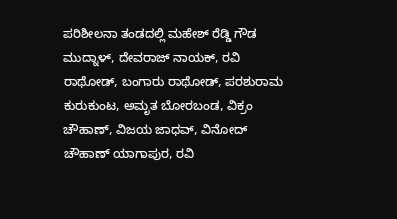ಪರಿಶೀಲನಾ ತಂಡದಲ್ಲಿ ಮಹೇಶ್ ರೆಡ್ಡಿ ಗೌಡ ಮುದ್ನಾಳ್, ದೇವರಾಜ್ ನಾಯಕ್, ರವಿ ರಾಥೋಡ್, ಬಂಗಾರು ರಾಥೋಡ್, ಪರಶುರಾಮ ಕುರುಕುಂಟ, ಅಮೃತ ಬೋರಬಂಡ, ವಿಕ್ರಂ ಚೌಹಾಣ್, ವಿಜಯ ಜಾಧವ್, ವಿನೋದ್ ಚೌಹಾಣ್ ಯಾಗಾಪುರ, ರವಿ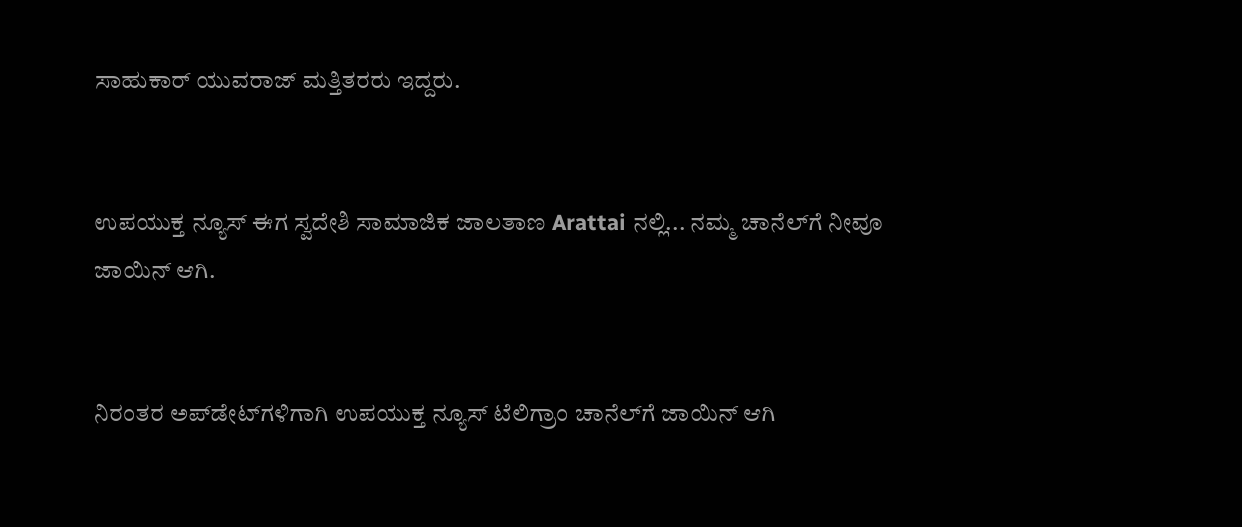ಸಾಹುಕಾರ್ ಯುವರಾಜ್ ಮತ್ತಿತರರು ಇದ್ದರು.


ಉಪಯುಕ್ತ ನ್ಯೂಸ್ ಈಗ ಸ್ವದೇಶಿ ಸಾಮಾಜಿಕ ಜಾಲತಾಣ Arattai ನಲ್ಲಿ... ನಮ್ಮ ಚಾನೆಲ್‌ಗೆ ನೀವೂ ಜಾಯಿನ್ ಆಗಿ.


ನಿರಂತರ ಅಪ್‌ಡೇಟ್‌ಗಳಿಗಾಗಿ ಉಪಯುಕ್ತ ನ್ಯೂಸ್‌ ಟೆಲಿಗ್ರಾಂ ಚಾನೆಲ್‌ಗೆ ಜಾಯಿನ್‌ ಆಗಿ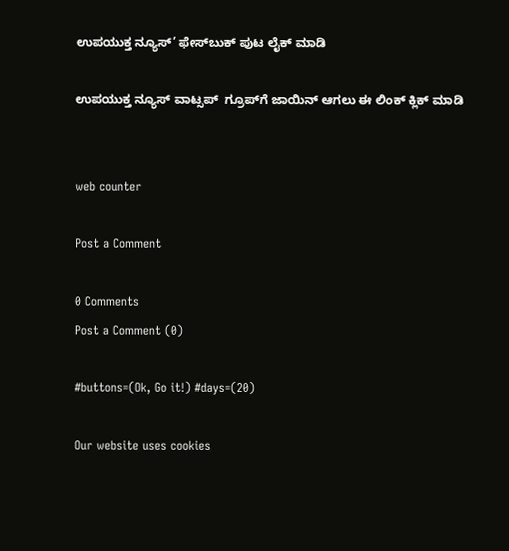ಉಪಯುಕ್ತ ನ್ಯೂಸ್‌’ ಫೇಸ್‌ಬುಕ್ ಪುಟ ಲೈಕ್ ಮಾಡಿ

ಉಪಯುಕ್ತ ನ್ಯೂಸ್‌ ವಾಟ್ಸಪ್‌  ಗ್ರೂಪ್‌ಗೆ ಜಾಯಿನ್ ಆಗಲು ಈ ಲಿಂಕ್ ಕ್ಲಿಕ್ ಮಾಡಿ


web counter

Post a Comment

0 Comments
Post a Comment (0)

#buttons=(Ok, Go it!) #days=(20)

Our website uses cookies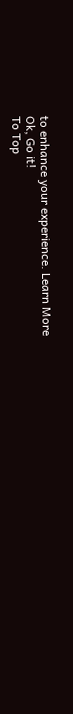to enhance your experience. Learn More
Ok, Go it!
To Top